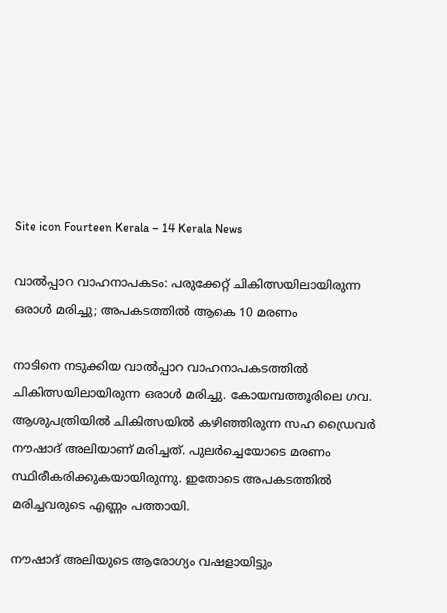Site icon Fourteen Kerala – 14 Kerala News

വാല്‍പ്പാറ വാഹനാപകടം: പരുക്കേറ്റ് ചികിത്സയിലായിരുന്ന ഒരാള്‍ മരിച്ചു; അപകടത്തില്‍ ആകെ 10 മരണം

നാടിനെ നടുക്കിയ വാല്‍പ്പാറ വാഹനാപകടത്തില്‍ ചികിത്സയിലായിരുന്ന ഒരാള്‍ മരിച്ചു. കോയമ്പത്തൂരിലെ ഗവ. ആശുപത്രിയില്‍ ചികിത്സയില്‍ കഴിഞ്ഞിരുന്ന സഹ ഡ്രൈവര്‍ നൗഷാദ് അലിയാണ് മരിച്ചത്. പുലര്‍ച്ചെയോടെ മരണം സ്ഥിരീകരിക്കുകയായിരുന്നു. ഇതോടെ അപകടത്തില്‍ മരിച്ചവരുടെ എണ്ണം പത്തായി.

നൗഷാദ് അലിയുടെ ആരോഗ്യം വഷളായിട്ടും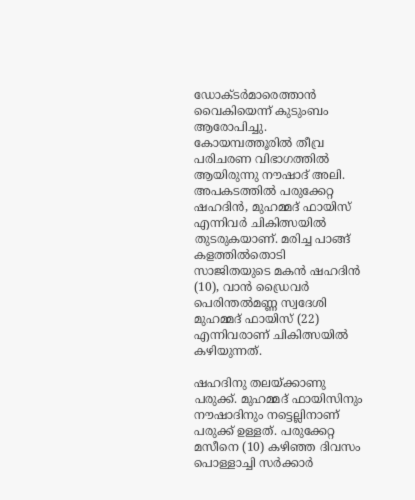ഡോക്ടര്‍മാരെത്താന്‍ വൈകിയെന്ന് കുടുംബം ആരോപിച്ചു. കോയമ്പത്തൂരില്‍ തീവ്ര പരിചരണ വിഭാഗത്തില്‍ ആയിരുന്നു നൗഷാദ് അലി. അപകടത്തില്‍ പരുക്കേറ്റ ഷഹദിന്‍, മുഹമ്മദ് ഫായിസ് എന്നിവര്‍ ചികിത്സയില്‍ തുടരുകയാണ്. മരിച്ച പാങ്ങ് കളത്തില്‍തൊടി സാജിതയുടെ മകന്‍ ഷഹദിന്‍ (10), വാന്‍ ഡ്രൈവര്‍ പെരിന്തല്‍മണ്ണ സ്വദേശി മുഹമ്മദ് ഫായിസ് (22) എന്നിവരാണ് ചികിത്സയില്‍ കഴിയുന്നത്.

ഷഹദിനു തലയ്ക്കാണു പരുക്ക്. മുഹമ്മദ് ഫായിസിനും നൗഷാദിനും നട്ടെല്ലിനാണ് പരുക്ക് ഉള്ളത്. പരുക്കേറ്റ മസീനെ (10) കഴിഞ്ഞ ദിവസം പൊള്ളാച്ചി സര്‍ക്കാര്‍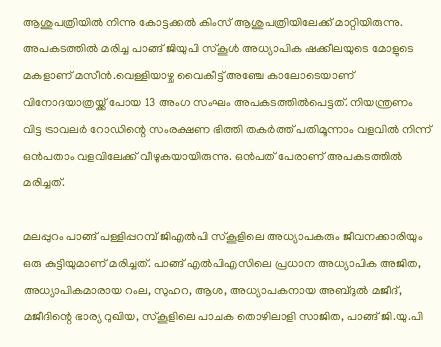ആശുപത്രിയില്‍ നിന്നു കോട്ടക്കല്‍ കിംസ് ആശുപത്രിയിലേക്ക് മാറ്റിയിരുന്നു. അപകടത്തില്‍ മരിച്ച പാങ്ങ് ജിയുപി സ്‌കൂള്‍ അധ്യാപിക ഷക്കീലയുടെ മോളുടെ മകളാണ് മസീന്‍.വെള്ളിയാഴ്ച വൈകീട്ട് അഞ്ചേ കാലോടെയാണ് വിനോദയാത്രയ്ക്ക് പോയ 13 അംഗ സംഘം അപകടത്തില്‍പെട്ടത്. നിയന്ത്രണം വിട്ട ട്രാവലര്‍ റോഡിന്റെ സംരക്ഷണ ഭിത്തി തകര്‍ത്ത് പതിമൂന്നാം വളവില്‍ നിന്ന് ഒന്‍പതാം വളവിലേക്ക് വീഴുകയായിരുന്നു. ഒന്‍പത് പേരാണ് അപകടത്തില്‍ മരിച്ചത്.

മലപ്പുറം പാങ്ങ് പള്ളിപ്പറമ്പ് ജിഎല്‍പി സ്‌കൂളിലെ അധ്യാപകരും ജീവനക്കാരിയും ഒരു കുട്ടിയുമാണ് മരിച്ചത്. പാങ്ങ് എല്‍പിഎസിലെ പ്രധാന അധ്യാപിക അജിത, അധ്യാപികമാരായ റംല, സുഹറ, ആശ, അധ്യാപകനായ അബ്ദുല്‍ മജീദ്, മജീദിന്റെ ഭാര്യ റുഖിയ, സ്‌കൂളിലെ പാചക തൊഴിലാളി സാജിത, പാങ്ങ് ജി.യു.പി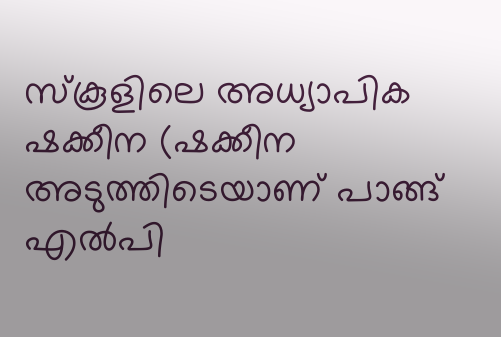സ്‌കൂളിലെ അധ്യാപിക ഷക്കീന (ഷക്കീന അടുത്തിടെയാണ് പാങ്ങ് എല്‍പി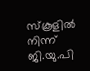സ്‌കൂളില്‍ നിന്ന് ജി.യു.പി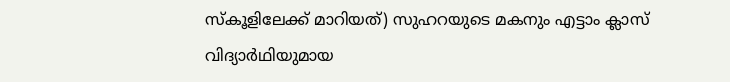സ്‌കൂളിലേക്ക് മാറിയത്) സുഹറയുടെ മകനും എട്ടാം ക്ലാസ് വിദ്യാര്‍ഥിയുമായ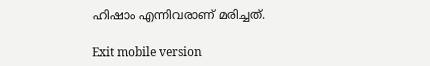ഹിഷാം എന്നിവരാണ് മരിച്ചത്.

Exit mobile version